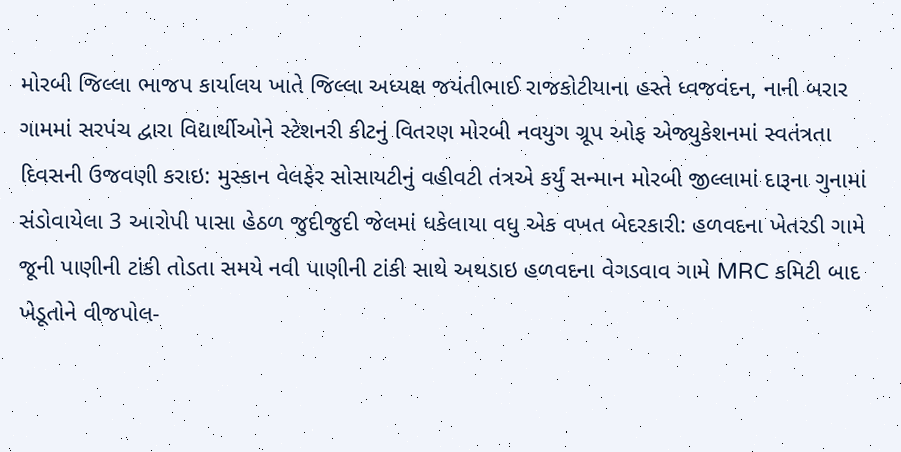મોરબી જિલ્લા ભાજપ કાર્યાલય ખાતે જિલ્લા અધ્યક્ષ જયંતીભાઈ રાજકોટીયાના હસ્તે ધ્વજવંદન, નાની બરાર ગામમાં સરપંચ દ્વારા વિદ્યાર્થીઓને સ્ટેશનરી કીટનું વિતરણ મોરબી નવયુગ ગ્રૂપ ઓફ એજ્યુકેશનમાં સ્વતંત્રતા દિવસની ઉજવણી કરાઇ: મુસ્કાન વેલફેર સોસાયટીનું વહીવટી તંત્રએ કર્યું સન્માન મોરબી જીલ્લામાં દારૂના ગુનામાં સંડોવાયેલા 3 આરોપી પાસા હેઠળ જુદીજુદી જેલમાં ધકેલાયા વધુ એક વખત બેદરકારી: હળવદના ખેતરડી ગામે જૂની પાણીની ટાંકી તોડતા સમયે નવી પાણીની ટાંકી સાથે અથડાઇ હળવદના વેગડવાવ ગામે MRC કમિટી બાદ ખેડૂતોને વીજપોલ-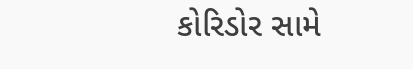કોરિડોર સામે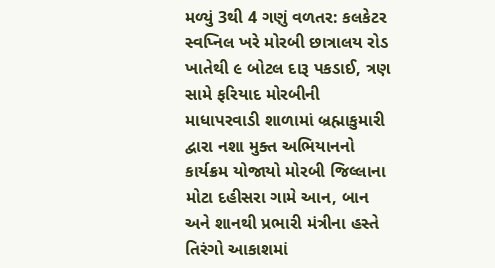મળ્યું 3થી 4 ગણું વળતર: કલકેટર સ્વપ્નિલ ખરે મોરબી છાત્રાલય રોડ ખાતેથી ૯ બોટલ દારૂ પકડાઈ, ત્રણ સામે ફરિયાદ મોરબીની માધાપરવાડી શાળામાં બ્રહ્માકુમારી દ્વારા નશા મુક્ત અભિયાનનો કાર્યક્રમ યોજાયો મોરબી જિલ્લાના મોટા દહીસરા ગામે આન, બાન અને શાનથી પ્રભારી મંત્રીના હસ્તે તિરંગો આકાશમાં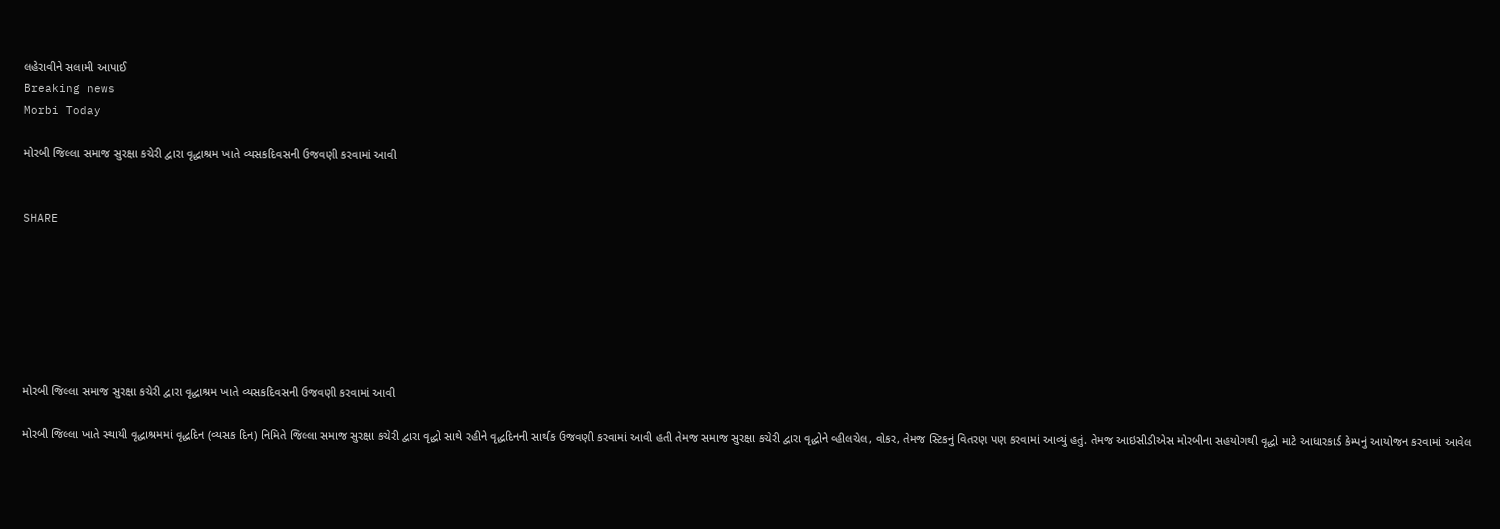લહેરાવીને સલામી આપાઈ
Breaking news
Morbi Today

મોરબી જિલ્લા સમાજ સુરક્ષા કચેરી દ્વારા વૃદ્ધાશ્રમ ખાતે વ્યસકદિવસની ઉજવણી કરવામાં આવી


SHARE







મોરબી જિલ્લા સમાજ સુરક્ષા કચેરી દ્વારા વૃદ્ધાશ્રમ ખાતે વ્યસકદિવસની ઉજવણી કરવામાં આવી

મોરબી જિલ્લા ખાતે સ્થાયી વૃદ્ધાશ્રમમાં વૃદ્ધદિન (વ્યસક દિન) નિમિતે જિલ્લા સમાજ સુરક્ષા કચેરી દ્વારા વૃદ્ધો સાથે રહીને વૃદ્ધદિનની સાર્થક ઉજવણી કરવામાં આવી હતી તેમજ સમાજ સુરક્ષા કચેરી દ્વારા વૃદ્ધોને વ્હીલચેલ, વોકર, તેમજ સ્ટિકનું વિતરણ પણ કરવામાં આવ્યું હતું. તેમજ આઇસીડીએસ મોરબીના સહયોગથી વૃદ્ધો માટે આધારકાર્ડ કેમ્પનું આયોજન કરવામાં આવેલ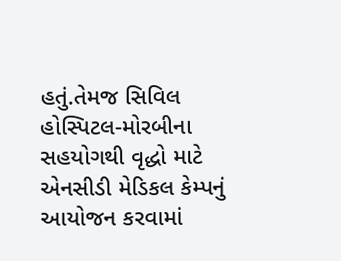હતું.તેમજ સિવિલ હોસ્પિટલ-મોરબીના સહયોગથી વૃદ્ધો માટે એનસીડી મેડિકલ કેમ્પનું આયોજન કરવામાં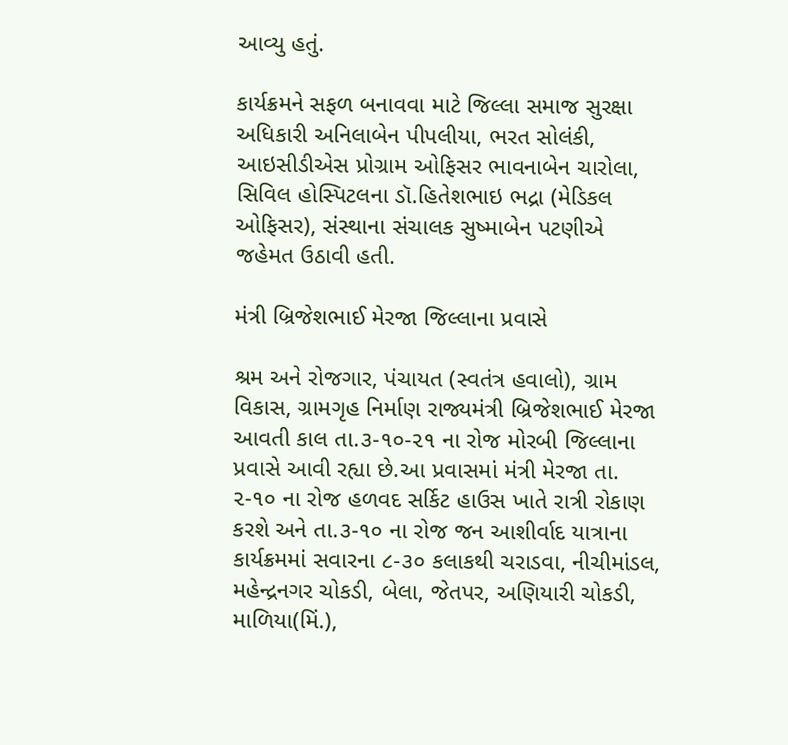આવ્યુ હતું.

કાર્યક્રમને સફળ બનાવવા માટે જિલ્લા સમાજ સુરક્ષા અધિકારી અનિલાબેન પીપલીયા, ભરત સોલંકી, આઇસીડીએસ પ્રોગ્રામ ઓફિસર ભાવનાબેન ચારોલા, સિવિલ હોસ્પિટલના ડૉ.હિતેશભાઇ ભદ્રા (મેડિકલ ઓફિસર), સંસ્થાના સંચાલક સુષ્માબેન પટણીએ જહેમત ઉઠાવી હતી.

મંત્રી બ્રિજેશભાઈ મેરજા જિલ્લાના પ્રવાસે

શ્રમ અને રોજગાર, પંચાયત (સ્વતંત્ર હવાલો), ગ્રામ વિકાસ, ગ્રામગૃહ નિર્માણ રાજ્યમંત્રી બ્રિજેશભાઈ મેરજા આવતી કાલ તા.૩-૧૦-૨૧ ના રોજ મોરબી જિલ્લાના પ્રવાસે આવી રહ્યા છે.આ પ્રવાસમાં મંત્રી મેરજા તા. ૨-૧૦ ના રોજ હળવદ સર્કિટ હાઉસ ખાતે રાત્રી રોકાણ કરશે અને તા.૩-૧૦ ના રોજ જન આશીર્વાદ યાત્રાના કાર્યક્રમમાં સવારના ૮-૩૦ કલાકથી ચરાડવા, નીચીમાંડલ, મહેન્દ્રનગર ચોકડી, બેલા, જેતપર, અણિયારી ચોકડી, માળિયા(મિં.),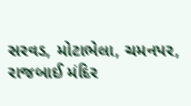સરવડ, મોટાભેલા, ચમનપર, રાજબાઈ મંદિર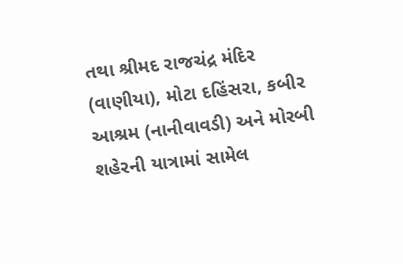તથા શ્રીમદ રાજચંદ્ર મંદિર (વાણીયા), મોટા દહિંસરા, કબીર આશ્રમ (નાનીવાવડી) અને મોરબી શહેરની યાત્રામાં સામેલ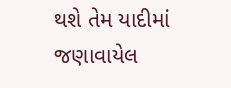થશે તેમ યાદીમાં જણાવાયેલ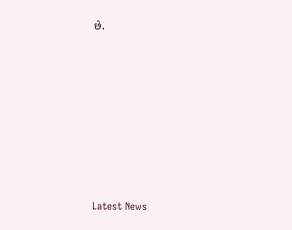છે.








Latest News